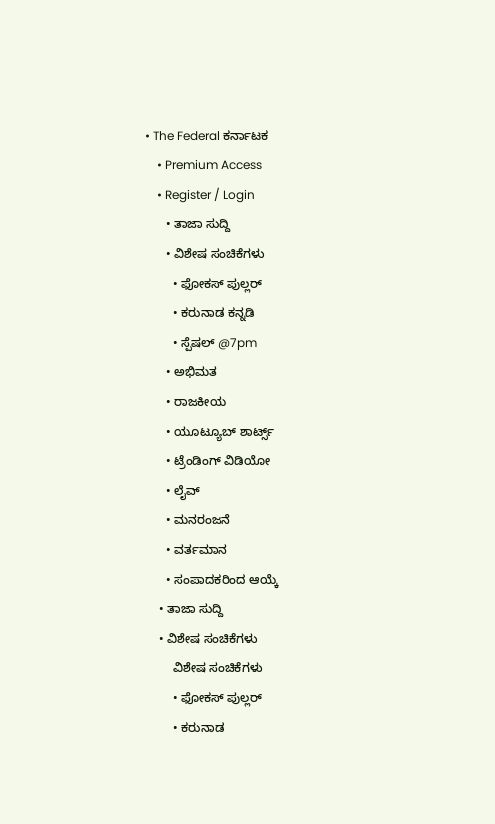• The Federal ಕರ್ನಾಟಕ
    • Premium Access
    • Register / Login
      • ತಾಜಾ ಸುದ್ದಿ
      • ವಿಶೇಷ ಸಂಚಿಕೆಗಳು
        • ಫೋಕಸ್‌ ಪುಲ್ಲರ್‌
        • ಕರುನಾಡ ಕನ್ನಡಿ
        • ಸ್ಪೆಷಲ್‌ @7pm
      • ಅಭಿಮತ
      • ರಾಜಕೀಯ
      • ಯೂಟ್ಯೂಬ್‌ ಶಾರ್ಟ್ಸ್‌
      • ಟ್ರೆಂಡಿಂಗ್‌ ವಿಡಿಯೋ
      • ಲೈವ್‌
      • ಮನರಂಜನೆ
      • ವರ್ತಮಾನ
      • ಸಂಪಾದಕರಿಂದ ಆಯ್ಕೆ
    • ತಾಜಾ ಸುದ್ದಿ
    • ವಿಶೇಷ ಸಂಚಿಕೆಗಳು
        ವಿಶೇಷ ಸಂಚಿಕೆಗಳು
        • ಫೋಕಸ್‌ ಪುಲ್ಲರ್‌
        • ಕರುನಾಡ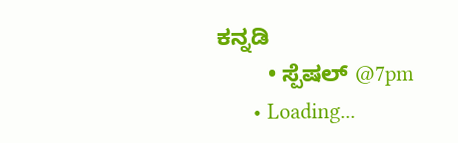ಕನ್ನಡಿ
        • ಸ್ಪೆಷಲ್‌ @7pm
      • Loading...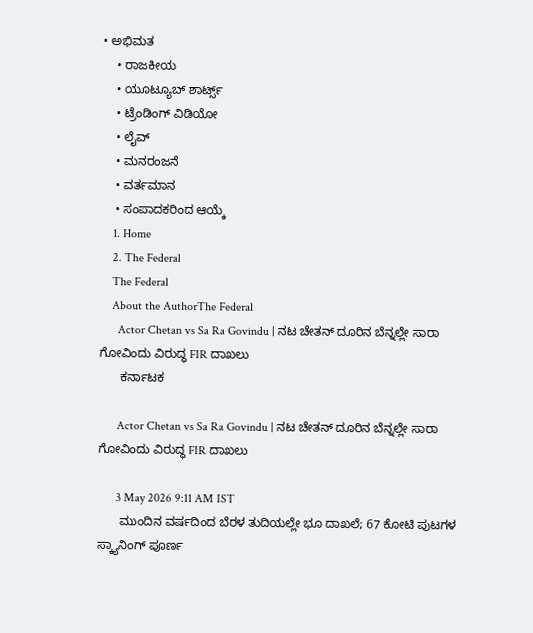• ಅಭಿಮತ
    • ರಾಜಕೀಯ
    • ಯೂಟ್ಯೂಬ್‌ ಶಾರ್ಟ್ಸ್‌
    • ಟ್ರೆಂಡಿಂಗ್‌ ವಿಡಿಯೋ
    • ಲೈವ್‌
    • ಮನರಂಜನೆ
    • ವರ್ತಮಾನ
    • ಸಂಪಾದಕರಿಂದ ಆಯ್ಕೆ
    1. Home
    2. The Federal
    The Federal
    About the AuthorThe Federal
      Actor Chetan vs Sa Ra Govindu | ನಟ ಚೇತನ್ ದೂರಿನ ಬೆನ್ನಲ್ಲೇ ಸಾರಾ ಗೋವಿಂದು ವಿರುದ್ಧ FIR ದಾಖಲು
      ಕರ್ನಾಟಕ

      Actor Chetan vs Sa Ra Govindu | ನಟ ಚೇತನ್ ದೂರಿನ ಬೆನ್ನಲ್ಲೇ ಸಾರಾ ಗೋವಿಂದು ವಿರುದ್ಧ FIR ದಾಖಲು

      3 May 2026 9:11 AM IST
      ಮುಂದಿನ ವರ್ಷದಿಂದ ಬೆರಳ ತುದಿಯಲ್ಲೇ ಭೂ ದಾಖಲೆ; 67 ಕೋಟಿ ಪುಟಗಳ ಸ್ಕ್ಯಾನಿಂಗ್‌ ಪೂರ್ಣ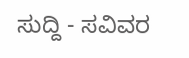ಸುದ್ದಿ - ಸವಿವರ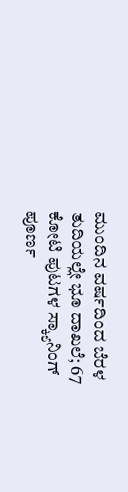ಮುಂದಿನ ವರ್ಷದಿಂದ ಬೆರಳ ತುದಿಯಲ್ಲೇ ಭೂ ದಾಖಲೆ; 67 ಕೋಟಿ ಪುಟಗಳ ಸ್ಕ್ಯಾನಿಂಗ್‌ ಪೂರ್ಣ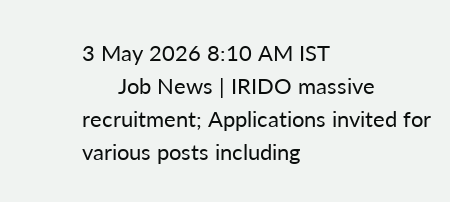3 May 2026 8:10 AM IST
      Job News | IRIDO massive recruitment; Applications invited for various posts including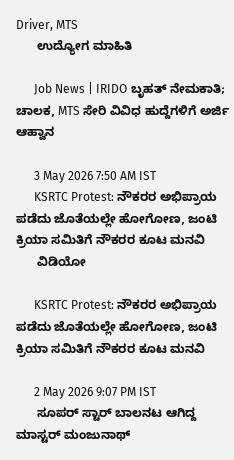Driver, MTS
      ಉದ್ಯೋಗ ಮಾಹಿತಿ

      Job News | IRIDO ಬೃಹತ್ ನೇಮಕಾತಿ; ಚಾಲಕ, MTS ಸೇರಿ ವಿವಿಧ ಹುದ್ದೆಗಳಿಗೆ ಅರ್ಜಿ ಆಹ್ವಾನ

      3 May 2026 7:50 AM IST
      KSRTC Protest: ನೌಕರರ ಅಭಿಪ್ರಾಯ ಪಡೆದು ಜೊತೆಯಲ್ಲೇ ಹೋಗೋಣ, ಜಂಟಿ ಕ್ರಿಯಾ ಸಮಿತಿಗೆ ನೌಕರರ ಕೂಟ ಮನವಿ
      ವಿಡಿಯೋ

      KSRTC Protest: ನೌಕರರ ಅಭಿಪ್ರಾಯ ಪಡೆದು ಜೊತೆಯಲ್ಲೇ ಹೋಗೋಣ, ಜಂಟಿ ಕ್ರಿಯಾ ಸಮಿತಿಗೆ ನೌಕರರ ಕೂಟ ಮನವಿ

      2 May 2026 9:07 PM IST
      ಸೂಪರ್ ಸ್ಟಾರ್ ಬಾಲನಟ ಆಗಿದ್ದ  ಮಾಸ್ಟರ್ ಮಂಜುನಾಥ್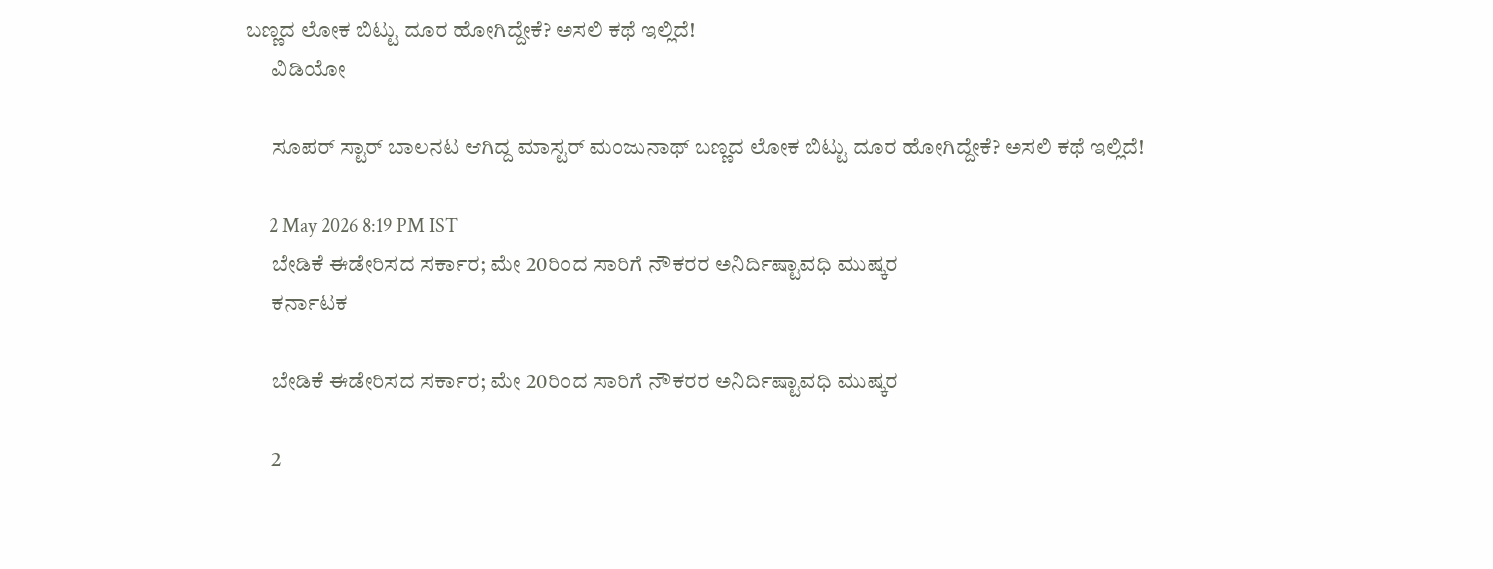ಬಣ್ಣದ ಲೋಕ ಬಿಟ್ಟು ದೂರ ಹೋಗಿದ್ದೇಕೆ? ಅಸಲಿ ಕಥೆ ಇಲ್ಲಿದೆ!
      ವಿಡಿಯೋ

      ಸೂಪರ್ ಸ್ಟಾರ್ ಬಾಲನಟ ಆಗಿದ್ದ ಮಾಸ್ಟರ್ ಮಂಜುನಾಥ್ ಬಣ್ಣದ ಲೋಕ ಬಿಟ್ಟು ದೂರ ಹೋಗಿದ್ದೇಕೆ? ಅಸಲಿ ಕಥೆ ಇಲ್ಲಿದೆ!

      2 May 2026 8:19 PM IST
      ಬೇಡಿಕೆ ಈಡೇರಿಸದ ಸರ್ಕಾರ; ಮೇ 20ರಿಂದ ಸಾರಿಗೆ ನೌಕರರ ಅನಿರ್ದಿಷ್ಟಾವಧಿ ಮುಷ್ಕರ
      ಕರ್ನಾಟಕ

      ಬೇಡಿಕೆ ಈಡೇರಿಸದ ಸರ್ಕಾರ; ಮೇ 20ರಿಂದ ಸಾರಿಗೆ ನೌಕರರ ಅನಿರ್ದಿಷ್ಟಾವಧಿ ಮುಷ್ಕರ

      2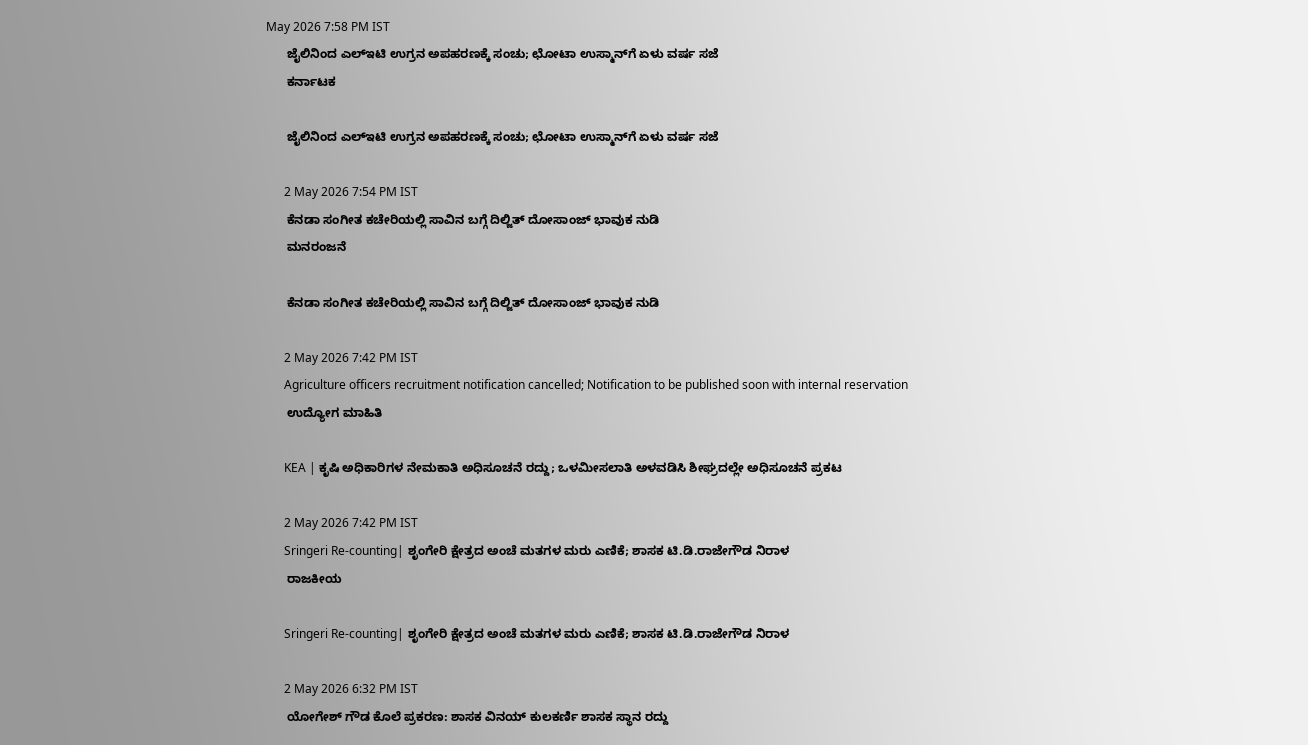May 2026 7:58 PM IST
      ಜೈಲಿನಿಂದ ಎಲ್‌ಇಟಿ ಉಗ್ರನ ಅಪಹರಣಕ್ಕೆ ಸಂಚು; ಛೋಟಾ ಉಸ್ಮಾನ್‌ಗೆ ಏಳು ವರ್ಷ ಸಜೆ
      ಕರ್ನಾಟಕ

      ಜೈಲಿನಿಂದ ಎಲ್‌ಇಟಿ ಉಗ್ರನ ಅಪಹರಣಕ್ಕೆ ಸಂಚು; ಛೋಟಾ ಉಸ್ಮಾನ್‌ಗೆ ಏಳು ವರ್ಷ ಸಜೆ

      2 May 2026 7:54 PM IST
      ಕೆನಡಾ ಸಂಗೀತ ಕಚೇರಿಯಲ್ಲಿ ಸಾವಿನ ಬಗ್ಗೆ ದಿಲ್ಜಿತ್ ದೋಸಾಂಜ್ ಭಾವುಕ ನುಡಿ
      ಮನರಂಜನೆ

      ಕೆನಡಾ ಸಂಗೀತ ಕಚೇರಿಯಲ್ಲಿ ಸಾವಿನ ಬಗ್ಗೆ ದಿಲ್ಜಿತ್ ದೋಸಾಂಜ್ ಭಾವುಕ ನುಡಿ

      2 May 2026 7:42 PM IST
      Agriculture officers recruitment notification cancelled; Notification to be published soon with internal reservation
      ಉದ್ಯೋಗ ಮಾಹಿತಿ

      KEA | ಕೃಷಿ ಅಧಿಕಾರಿಗಳ ನೇಮಕಾತಿ ಅಧಿಸೂಚನೆ ರದ್ದು; ಒಳಮೀಸಲಾತಿ ಅಳವಡಿಸಿ ಶೀಘ್ರದಲ್ಲೇ ಅಧಿಸೂಚನೆ ಪ್ರಕಟ

      2 May 2026 7:42 PM IST
      Sringeri Re-counting| ಶೃಂಗೇರಿ ಕ್ಷೇತ್ರದ ಅಂಚೆ ಮತಗಳ ಮರು ಎಣಿಕೆ; ಶಾಸಕ ಟಿ.ಡಿ.ರಾಜೇಗೌಡ ನಿರಾಳ
      ರಾಜಕೀಯ

      Sringeri Re-counting| ಶೃಂಗೇರಿ ಕ್ಷೇತ್ರದ ಅಂಚೆ ಮತಗಳ ಮರು ಎಣಿಕೆ; ಶಾಸಕ ಟಿ.ಡಿ.ರಾಜೇಗೌಡ ನಿರಾಳ

      2 May 2026 6:32 PM IST
      ಯೋಗೇಶ್ ಗೌಡ ಕೊಲೆ ಪ್ರಕರಣ: ಶಾಸಕ ವಿನಯ್ ಕುಲಕರ್ಣಿ ಶಾಸಕ ಸ್ಥಾನ ರದ್ದು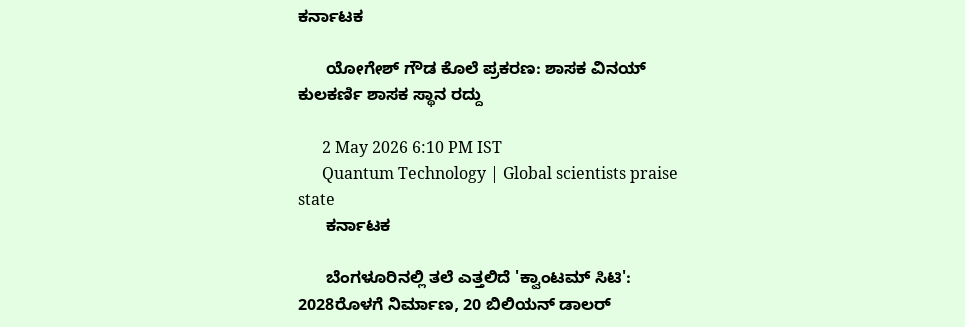ಕರ್ನಾಟಕ

      ಯೋಗೇಶ್ ಗೌಡ ಕೊಲೆ ಪ್ರಕರಣ: ಶಾಸಕ ವಿನಯ್ ಕುಲಕರ್ಣಿ ಶಾಸಕ ಸ್ಥಾನ ರದ್ದು

      2 May 2026 6:10 PM IST
      Quantum Technology | Global scientists praise state
      ಕರ್ನಾಟಕ

      ಬೆಂಗಳೂರಿನಲ್ಲಿ ತಲೆ ಎತ್ತಲಿದೆ 'ಕ್ವಾಂಟಮ್ ಸಿಟಿ': 2028ರೊಳಗೆ ನಿರ್ಮಾಣ, 20 ಬಿಲಿಯನ್ ಡಾಲರ್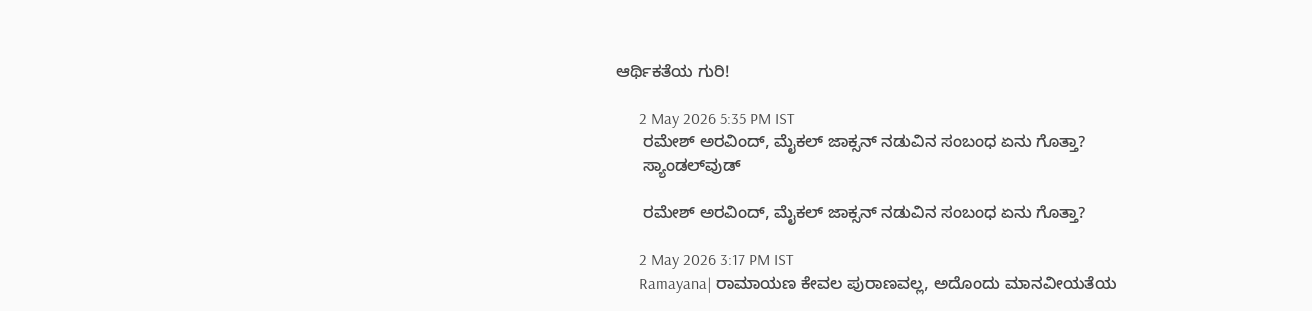ಆರ್ಥಿಕತೆಯ ಗುರಿ!

      2 May 2026 5:35 PM IST
      ರಮೇಶ್ ಅರವಿಂದ್, ಮೈಕಲ್ ಜಾಕ್ಸನ್ ನಡುವಿನ ಸಂಬಂಧ ಏನು ಗೊತ್ತಾ?
      ಸ್ಯಾಂಡಲ್‌ವುಡ್

      ರಮೇಶ್ ಅರವಿಂದ್, ಮೈಕಲ್ ಜಾಕ್ಸನ್ ನಡುವಿನ ಸಂಬಂಧ ಏನು ಗೊತ್ತಾ?

      2 May 2026 3:17 PM IST
      Ramayana| ರಾಮಾಯಣ ಕೇವಲ ಪುರಾಣವಲ್ಲ, ಅದೊಂದು ಮಾನವೀಯತೆಯ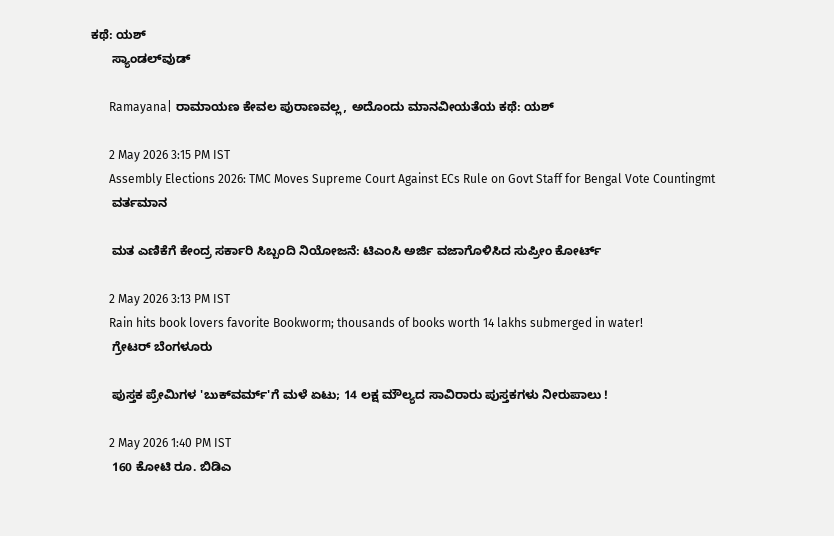ಕಥೆ: ಯಶ್
      ಸ್ಯಾಂಡಲ್‌ವುಡ್

      Ramayana| ರಾಮಾಯಣ ಕೇವಲ ಪುರಾಣವಲ್ಲ, ಅದೊಂದು ಮಾನವೀಯತೆಯ ಕಥೆ: ಯಶ್

      2 May 2026 3:15 PM IST
      Assembly Elections 2026: TMC Moves Supreme Court Against ECs Rule on Govt Staff for Bengal Vote Countingmt
      ವರ್ತಮಾನ

      ಮತ ಎಣಿಕೆಗೆ ಕೇಂದ್ರ ಸರ್ಕಾರಿ ಸಿಬ್ಬಂದಿ ನಿಯೋಜನೆ: ಟಿಎಂಸಿ ಅರ್ಜಿ ವಜಾಗೊಳಿಸಿದ ಸುಪ್ರೀಂ ಕೋರ್ಟ್

      2 May 2026 3:13 PM IST
      Rain hits book lovers favorite Bookworm; thousands of books worth 14 lakhs submerged in water!
      ಗ್ರೇಟರ್ ಬೆಂಗಳೂರು

      ಪುಸ್ತಕ ಪ್ರೇಮಿಗಳ 'ಬುಕ್‌ವರ್ಮ್'ಗೆ ಮಳೆ ಏಟು; 14 ಲಕ್ಷ ಮೌಲ್ಯದ ಸಾವಿರಾರು ಪುಸ್ತಕಗಳು ನೀರುಪಾಲು !

      2 May 2026 1:40 PM IST
      160 ಕೋಟಿ ರೂ. ಬಿಡಿಎ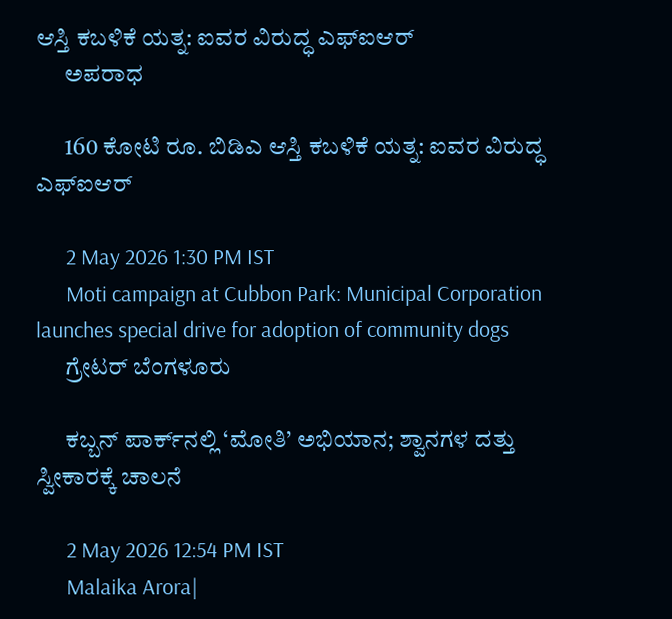ಆಸ್ತಿ ಕಬಳಿಕೆ ಯತ್ನ: ಐವರ ವಿರುದ್ಧ ಎಫ್ಐಆರ್
      ಅಪರಾಧ

      160 ಕೋಟಿ ರೂ. ಬಿಡಿಎ ಆಸ್ತಿ ಕಬಳಿಕೆ ಯತ್ನ: ಐವರ ವಿರುದ್ಧ ಎಫ್ಐಆರ್

      2 May 2026 1:30 PM IST
      Moti campaign at Cubbon Park: Municipal Corporation launches special drive for adoption of community dogs
      ಗ್ರೇಟರ್ ಬೆಂಗಳೂರು

      ಕಬ್ಬನ್ ಪಾರ್ಕ್‌ನಲ್ಲಿ ‘ಮೋತಿ’ ಅಭಿಯಾನ; ಶ್ವಾನಗಳ ದತ್ತು ಸ್ವೀಕಾರಕ್ಕೆ ಚಾಲನೆ

      2 May 2026 12:54 PM IST
      Malaika Arora|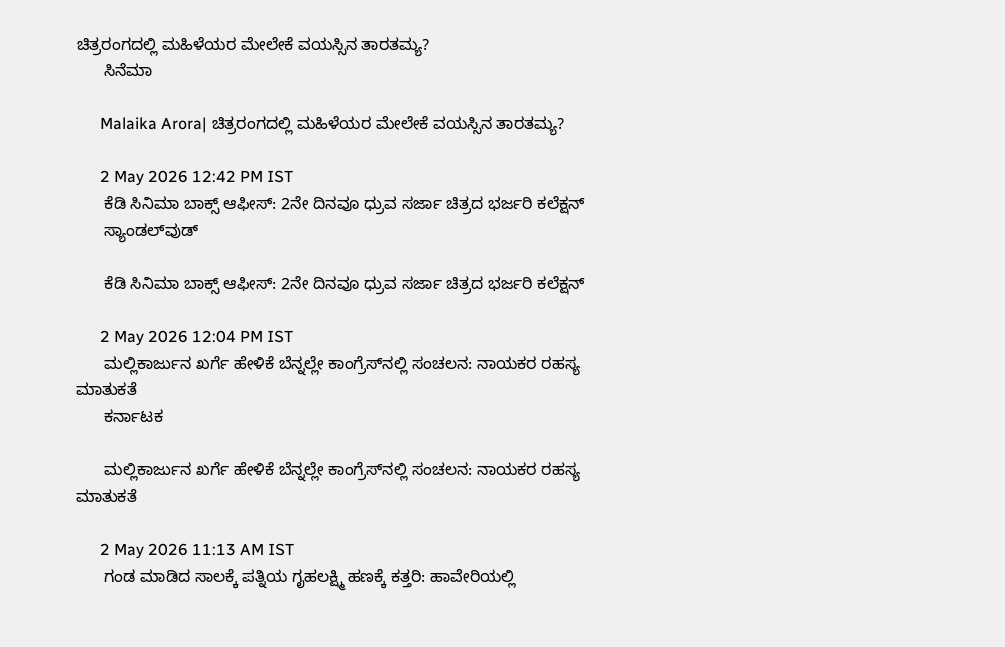ಚಿತ್ರರಂಗದಲ್ಲಿ ಮಹಿಳೆಯರ ಮೇಲೇಕೆ ವಯಸ್ಸಿನ ತಾರತಮ್ಯ?
      ಸಿನೆಮಾ

      Malaika Arora| ಚಿತ್ರರಂಗದಲ್ಲಿ ಮಹಿಳೆಯರ ಮೇಲೇಕೆ ವಯಸ್ಸಿನ ತಾರತಮ್ಯ?

      2 May 2026 12:42 PM IST
      ಕೆಡಿ ಸಿನಿಮಾ ಬಾಕ್ಸ್ ಆಫೀಸ್: 2ನೇ ದಿನವೂ ಧ್ರುವ ಸರ್ಜಾ ಚಿತ್ರದ ಭರ್ಜರಿ ಕಲೆಕ್ಷನ್
      ಸ್ಯಾಂಡಲ್‌ವುಡ್

      ಕೆಡಿ ಸಿನಿಮಾ ಬಾಕ್ಸ್ ಆಫೀಸ್: 2ನೇ ದಿನವೂ ಧ್ರುವ ಸರ್ಜಾ ಚಿತ್ರದ ಭರ್ಜರಿ ಕಲೆಕ್ಷನ್

      2 May 2026 12:04 PM IST
      ಮಲ್ಲಿಕಾರ್ಜುನ ಖರ್ಗೆ ಹೇಳಿಕೆ ಬೆನ್ನಲ್ಲೇ ಕಾಂಗ್ರೆಸ್‌ನಲ್ಲಿ ಸಂಚಲನ: ನಾಯಕರ ರಹಸ್ಯ ಮಾತುಕತೆ
      ಕರ್ನಾಟಕ

      ಮಲ್ಲಿಕಾರ್ಜುನ ಖರ್ಗೆ ಹೇಳಿಕೆ ಬೆನ್ನಲ್ಲೇ ಕಾಂಗ್ರೆಸ್‌ನಲ್ಲಿ ಸಂಚಲನ: ನಾಯಕರ ರಹಸ್ಯ ಮಾತುಕತೆ

      2 May 2026 11:13 AM IST
      ಗಂಡ ಮಾಡಿದ ಸಾಲಕ್ಕೆ ಪತ್ನಿಯ ಗೃಹಲಕ್ಷ್ಮಿ ಹಣಕ್ಕೆ ಕತ್ತರಿ: ಹಾವೇರಿಯಲ್ಲಿ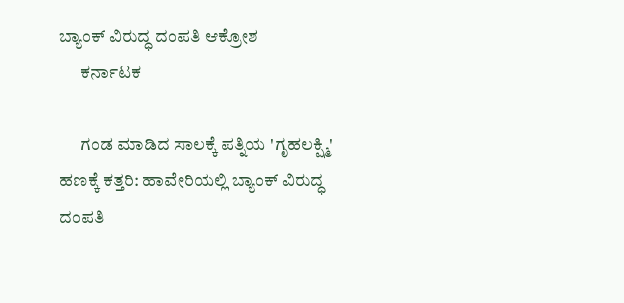ಬ್ಯಾಂಕ್‌ ವಿರುದ್ಧ ದಂಪತಿ ಆಕ್ರೋಶ
      ಕರ್ನಾಟಕ

      ಗಂಡ ಮಾಡಿದ ಸಾಲಕ್ಕೆ ಪತ್ನಿಯ 'ಗೃಹಲಕ್ಷ್ಮಿ' ಹಣಕ್ಕೆ ಕತ್ತರಿ: ಹಾವೇರಿಯಲ್ಲಿ ಬ್ಯಾಂಕ್‌ ವಿರುದ್ಧ ದಂಪತಿ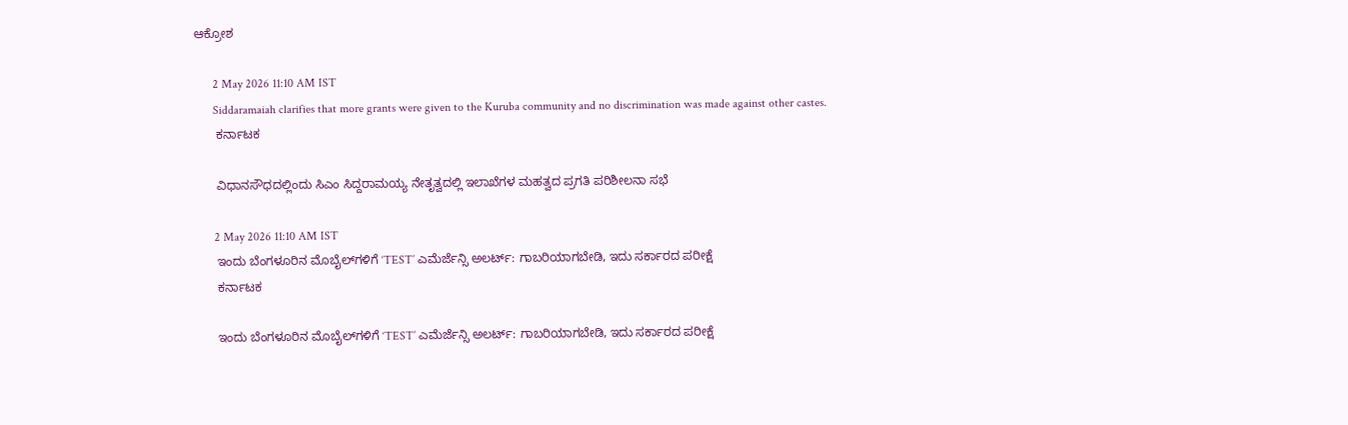ಆಕ್ರೋಶ

      2 May 2026 11:10 AM IST
      Siddaramaiah clarifies that more grants were given to the Kuruba community and no discrimination was made against other castes.
      ಕರ್ನಾಟಕ

      ವಿಧಾನಸೌಧದಲ್ಲಿಂದು ಸಿಎಂ ಸಿದ್ದರಾಮಯ್ಯ ನೇತೃತ್ವದಲ್ಲಿ ಇಲಾಖೆಗಳ ಮಹತ್ವದ ಪ್ರಗತಿ ಪರಿಶೀಲನಾ ಸಭೆ

      2 May 2026 11:10 AM IST
      ಇಂದು ಬೆಂಗಳೂರಿನ ಮೊಬೈಲ್‌ಗಳಿಗೆ ‘TEST’ ಎಮೆರ್ಜೆನ್ಸಿ ಅಲರ್ಟ್: ಗಾಬರಿಯಾಗಬೇಡಿ, ಇದು ಸರ್ಕಾರದ ಪರೀಕ್ಷೆ
      ಕರ್ನಾಟಕ

      ಇಂದು ಬೆಂಗಳೂರಿನ ಮೊಬೈಲ್‌ಗಳಿಗೆ ‘TEST’ ಎಮೆರ್ಜೆನ್ಸಿ ಅಲರ್ಟ್: ಗಾಬರಿಯಾಗಬೇಡಿ, ಇದು ಸರ್ಕಾರದ ಪರೀಕ್ಷೆ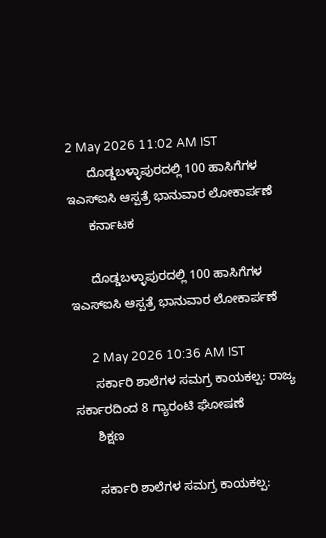2 May 2026 11:02 AM IST
      ದೊಡ್ಡಬಳ್ಳಾಪುರದಲ್ಲಿ 100 ಹಾಸಿಗೆಗಳ ಇಎಸ್‌ಐಸಿ ಆಸ್ಪತ್ರೆ ಭಾನುವಾರ ಲೋಕಾರ್ಪಣೆ
      ಕರ್ನಾಟಕ

      ದೊಡ್ಡಬಳ್ಳಾಪುರದಲ್ಲಿ 100 ಹಾಸಿಗೆಗಳ ಇಎಸ್‌ಐಸಿ ಆಸ್ಪತ್ರೆ ಭಾನುವಾರ ಲೋಕಾರ್ಪಣೆ

      2 May 2026 10:36 AM IST
      ಸರ್ಕಾರಿ ಶಾಲೆಗಳ ಸಮಗ್ರ ಕಾಯಕಲ್ಪ: ರಾಜ್ಯ ಸರ್ಕಾರದಿಂದ 8 ಗ್ಯಾರಂಟಿ ಘೋಷಣೆ
      ಶಿಕ್ಷಣ

      ಸರ್ಕಾರಿ ಶಾಲೆಗಳ ಸಮಗ್ರ ಕಾಯಕಲ್ಪ: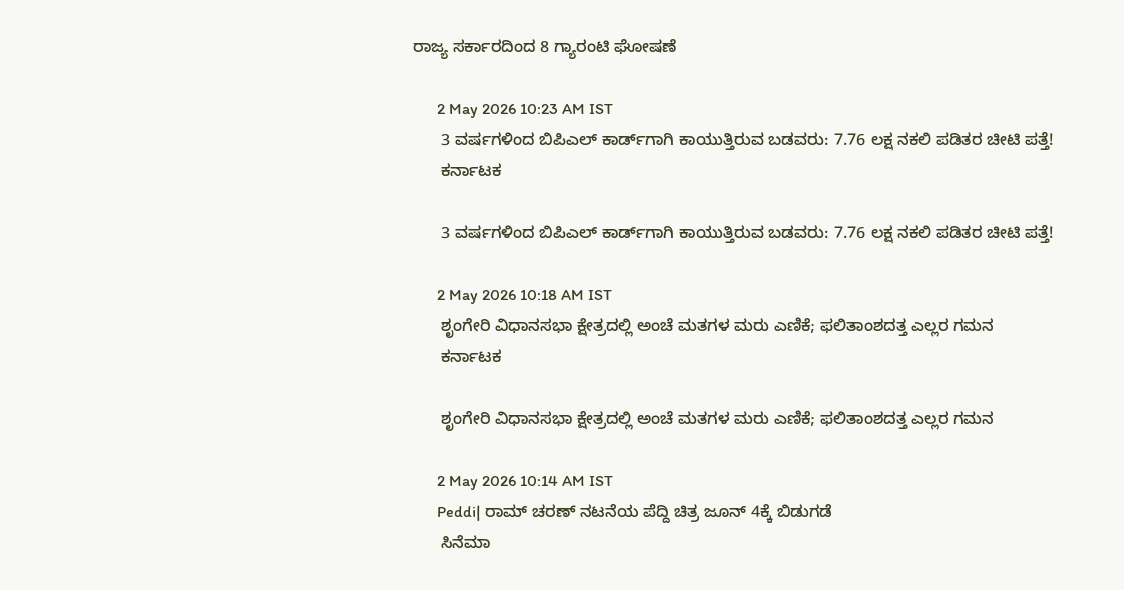ರಾಜ್ಯ ಸರ್ಕಾರದಿಂದ 8 ಗ್ಯಾರಂಟಿ ಘೋಷಣೆ

      2 May 2026 10:23 AM IST
      3 ವರ್ಷಗಳಿಂದ ಬಿಪಿಎಲ್ ಕಾರ್ಡ್‌ಗಾಗಿ ಕಾಯುತ್ತಿರುವ ಬಡವರು: 7.76 ಲಕ್ಷ ನಕಲಿ ಪಡಿತರ ಚೀಟಿ ಪತ್ತೆ!
      ಕರ್ನಾಟಕ

      3 ವರ್ಷಗಳಿಂದ ಬಿಪಿಎಲ್ ಕಾರ್ಡ್‌ಗಾಗಿ ಕಾಯುತ್ತಿರುವ ಬಡವರು: 7.76 ಲಕ್ಷ ನಕಲಿ ಪಡಿತರ ಚೀಟಿ ಪತ್ತೆ!

      2 May 2026 10:18 AM IST
      ಶೃಂಗೇರಿ ವಿಧಾನಸಭಾ ಕ್ಷೇತ್ರದಲ್ಲಿ ಅಂಚೆ ಮತಗಳ ಮರು ಎಣಿಕೆ; ಫಲಿತಾಂಶದತ್ತ ಎಲ್ಲರ ಗಮನ
      ಕರ್ನಾಟಕ

      ಶೃಂಗೇರಿ ವಿಧಾನಸಭಾ ಕ್ಷೇತ್ರದಲ್ಲಿ ಅಂಚೆ ಮತಗಳ ಮರು ಎಣಿಕೆ; ಫಲಿತಾಂಶದತ್ತ ಎಲ್ಲರ ಗಮನ

      2 May 2026 10:14 AM IST
      Peddi| ರಾಮ್ ಚರಣ್ ನಟನೆಯ ಪೆದ್ದಿ ಚಿತ್ರ ಜೂನ್ 4ಕ್ಕೆ ಬಿಡುಗಡೆ
      ಸಿನೆಮಾ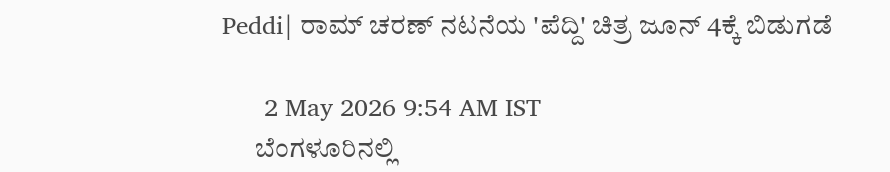Peddi| ರಾಮ್ ಚರಣ್ ನಟನೆಯ 'ಪೆದ್ದಿ' ಚಿತ್ರ ಜೂನ್ 4ಕ್ಕೆ ಬಿಡುಗಡೆ

      2 May 2026 9:54 AM IST
      ಬೆಂಗಳೂರಿನಲ್ಲಿ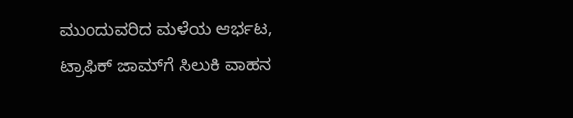ಮುಂದುವರಿದ ಮಳೆಯ ಆರ್ಭಟ, ಟ್ರಾಫಿಕ್ ಜಾಮ್‌ಗೆ ಸಿಲುಕಿ ವಾಹನ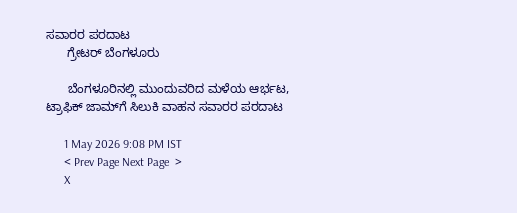ಸವಾರರ ಪರದಾಟ
      ಗ್ರೇಟರ್ ಬೆಂಗಳೂರು

      ಬೆಂಗಳೂರಿನಲ್ಲಿ ಮುಂದುವರಿದ ಮಳೆಯ ಆರ್ಭಟ, ಟ್ರಾಫಿಕ್ ಜಾಮ್‌ಗೆ ಸಿಲುಕಿ ವಾಹನ ಸವಾರರ ಪರದಾಟ

      1 May 2026 9:08 PM IST
      < Prev Page Next Page  >
      X